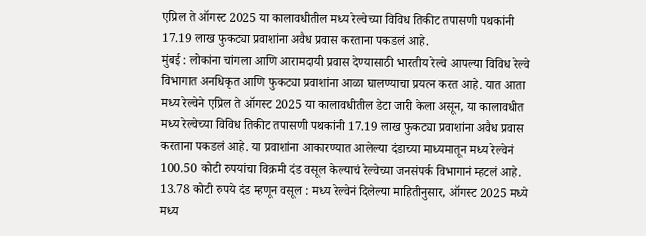एप्रिल ते ऑगस्ट 2025 या कालावधीतील मध्य रेल्वेच्या विविध तिकीट तपासणी पथकांनी 17.19 लाख फुकट्या प्रवाशांना अवैध प्रवास करताना पकडलं आहे.
मुंबई : लोकांना चांगला आणि आरामदायी प्रवास देण्यासाठी भारतीय रेल्वे आपल्या विविध रेल्वे विभागात अनधिकृत आणि फुकट्या प्रवाशांना आळा घालण्याचा प्रयत्न करत आहे. यात आता मध्य रेल्वेने एप्रिल ते ऑगस्ट 2025 या कालावधीतील डेटा जारी केला असून, या कालावधीत मध्य रेल्वेच्या विविध तिकीट तपासणी पथकांनी 17.19 लाख फुकट्या प्रवाशांना अवैध प्रवास करताना पकडलं आहे. या प्रवाशांना आकारण्यात आलेल्या दंडाच्या माध्यमातून मध्य रेल्वेनं 100.50 कोटी रुपयांचा विक्रमी दंड वसूल केल्याचं रेल्वेच्या जनसंपर्क विभागानं म्हटलं आहे.
13.78 कोटी रुपये दंड म्हणून वसूल : मध्य रेल्वेनं दिलेल्या माहितीनुसार, ऑगस्ट 2025 मध्ये मध्य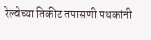रेल्वेच्या तिकीट तपासणी पथकांनी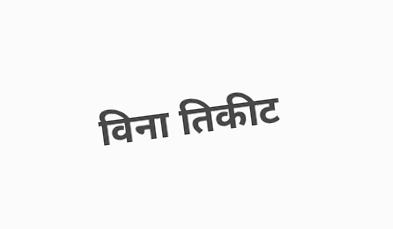विना तिकीट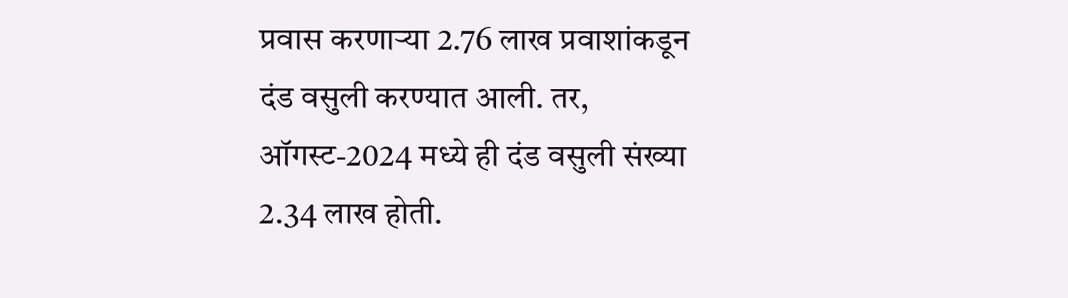प्रवास करणाऱ्या 2.76 लाख प्रवाशांकडून दंड वसुली करण्यात आली. तर, ऑगस्ट-2024 मध्ये ही दंड वसुली संख्या 2.34 लाख होती.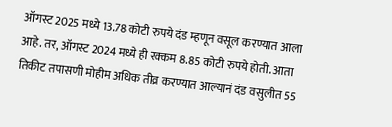ऑगस्ट 2025 मध्ये 13.78 कोटी रुपये दंड म्हणून वसूल करण्यात आला आहे. तर, ऑगस्ट 2024 मध्ये ही रक्कम 8.85 कोटी रुपये होती. आता तिकीट तपासणी मोहीम अधिक तीव्र करण्यात आल्यानं दंड वसुलीत 55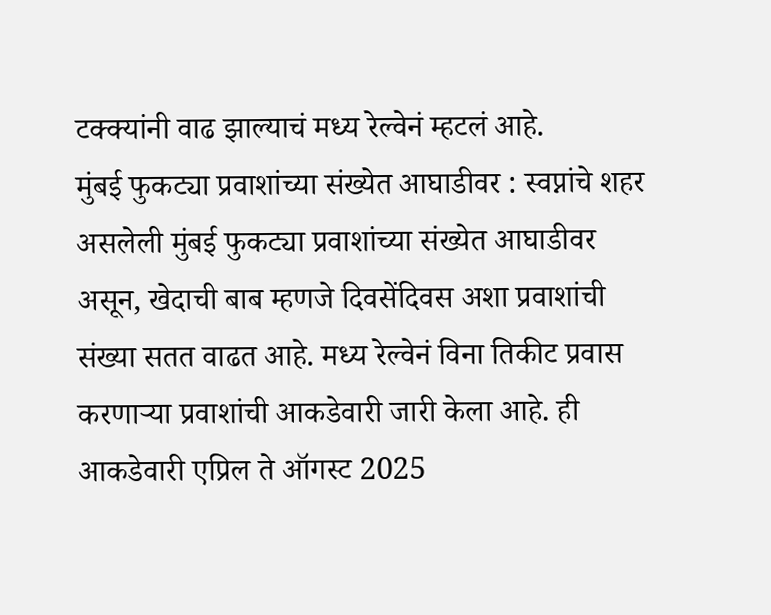टक्क्यांनी वाढ झाल्याचं मध्य रेल्वेनं म्हटलं आहे.
मुंबई फुकट्या प्रवाशांच्या संख्येत आघाडीवर : स्वप्नांचे शहर असलेली मुंबई फुकट्या प्रवाशांच्या संख्येत आघाडीवर असून, खेदाची बाब म्हणजे दिवसेंदिवस अशा प्रवाशांची संख्या सतत वाढत आहे. मध्य रेल्वेनं विना तिकीट प्रवास करणाऱ्या प्रवाशांची आकडेवारी जारी केला आहे. ही आकडेवारी एप्रिल ते ऑगस्ट 2025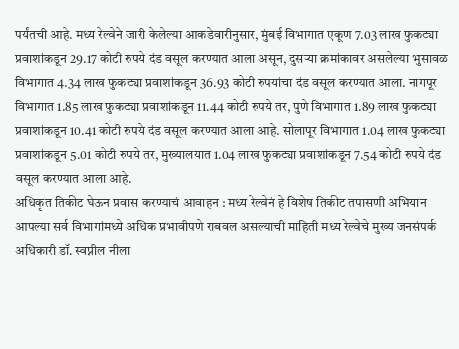पर्यंतची आहे. मध्य रेल्वेने जारी केलेल्या आकडेवारीनुसार, मुंबई विभागात एकूण 7.03 लाख फुकट्या प्रवाशांकडून 29.17 कोटी रुपये दंड वसूल करण्यात आला असून, दुसऱ्या क्रमांकावर असलेल्या भुसावळ विभागात 4.34 लाख फुकट्या प्रवाशांकडून 36.93 कोटी रुपयांचा दंड वसूल करण्यात आला. नागपूर विभागात 1.85 लाख फुकट्या प्रवाशांकडून 11.44 कोटी रुपये तर, पुणे विभागात 1.89 लाख फुकट्या प्रवाशांकडून 10.41 कोटी रुपये दंड वसूल करण्यात आला आहे. सोलापूर विभागात 1.04 लाख फुकट्या प्रवाशांकडून 5.01 कोटी रुपये तर, मुख्यालयात 1.04 लाख फुकट्या प्रवाशांकडून 7.54 कोटी रुपये दंड वसूल करण्यात आला आहे.
अधिकृत तिकीट घेऊन प्रवास करण्याचं आवाहन : मध्य रेल्वेनं हे विशेष तिकीट तपासणी अभियान आपल्या सर्व विभागांमध्ये अधिक प्रभावीपणे राबवल असल्याची माहिती मध्य रेल्वेचे मुख्य जनसंपर्क अधिकारी डॉ. स्वप्नील नीला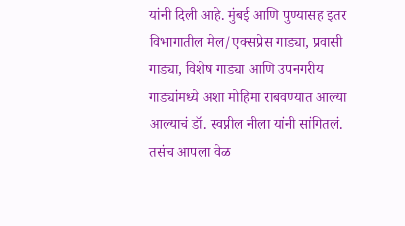यांनी दिली आहे. मुंबई आणि पुण्यासह इतर विभागातील मेल/एक्सप्रेस गाड्या, प्रवासी गाड्या, विशेष गाड्या आणि उपनगरीय गाड्यांमध्ये अशा मोहिमा राबवण्यात आल्या आल्याचं डॉ. स्वप्नील नीला यांनी सांगितलं. तसंच आपला वेळ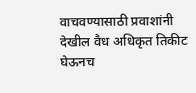वाचवण्यासाठी प्रवाशांनी देखील वैध अधिकृत तिकीट घेऊनच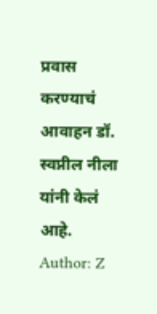प्रवास करण्याचं आवाहन डॉ. स्वप्नील नीला यांनी केलं आहे.
Author: Z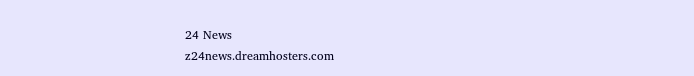24 News
z24news.dreamhosters.com